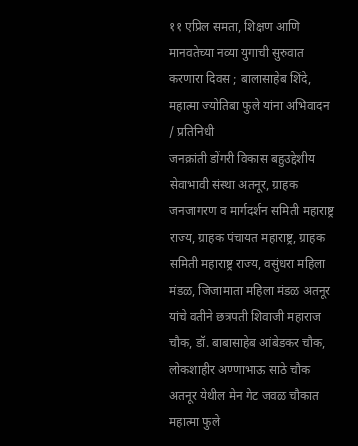११ एप्रिल समता, शिक्षण आणि मानवतेच्या नव्या युगाची सुरुवात करणारा दिवस ; बालासाहेब शिंदे, महात्मा ज्योतिबा फुले यांना अभिवादन
/ प्रतिनिधी
जनक्रांती डोंगरी विकास बहुउद्देशीय सेवाभावी संस्था अतनूर, ग्राहक जनजागरण व मार्गदर्शन समिती महाराष्ट्र राज्य, ग्राहक पंचायत महाराष्ट्र, ग्राहक समिती महाराष्ट्र राज्य, वसुंधरा महिला मंडळ, जिजामाता महिला मंडळ अतनूर यांचे वतीने छत्रपती शिवाजी महाराज चौक, डॉ. बाबासाहेब आंबेडकर चौक, लोकशाहीर अण्णाभाऊ साठे चौक अतनूर येथील मेन गेट जवळ चौकात महात्मा फुले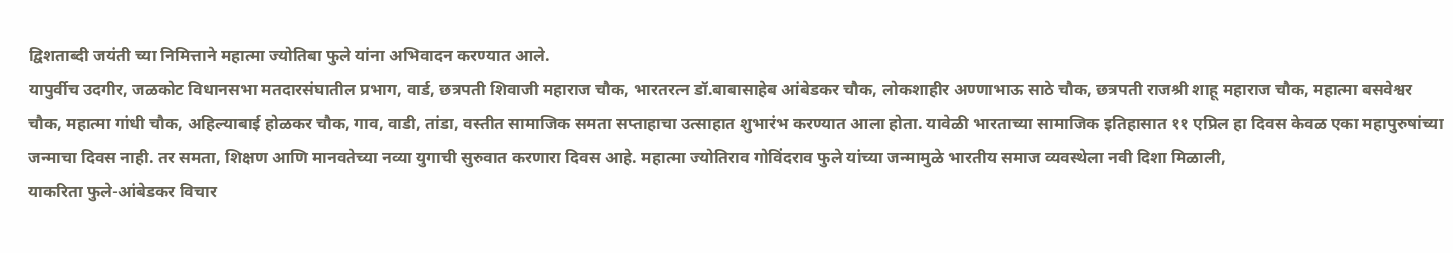द्विशताब्दी जयंती च्या निमित्ताने महात्मा ज्योतिबा फुले यांना अभिवादन करण्यात आले.
यापुर्वीच उदगीर, जळकोट विधानसभा मतदारसंघातील प्रभाग, वार्ड, छत्रपती शिवाजी महाराज चौक, भारतरत्न डॉ.बाबासाहेब आंबेडकर चौक, लोकशाहीर अण्णाभाऊ साठे चौक, छत्रपती राजश्री शाहू महाराज चौक, महात्मा बसवेश्वर चौक, महात्मा गांधी चौक, अहिल्याबाई होळकर चौक, गाव, वाडी, तांडा, वस्तीत सामाजिक समता सप्ताहाचा उत्साहात शुभारंभ करण्यात आला होता. यावेळी भारताच्या सामाजिक इतिहासात ११ एप्रिल हा दिवस केवळ एका महापुरुषांच्या जन्माचा दिवस नाही. तर समता, शिक्षण आणि मानवतेच्या नव्या युगाची सुरुवात करणारा दिवस आहे. महात्मा ज्योतिराव गोविंदराव फुले यांच्या जन्मामुळे भारतीय समाज व्यवस्थेला नवी दिशा मिळाली,
याकरिता फुले-आंबेडकर विचार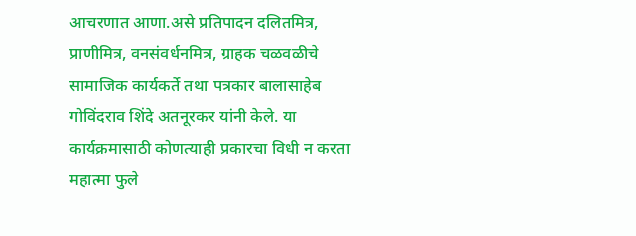आचरणात आणा.असे प्रतिपादन दलितमित्र, प्राणीमित्र, वनसंवर्धनमित्र, ग्राहक चळवळीचे सामाजिक कार्यकर्ते तथा पत्रकार बालासाहेब गोविंदराव शिंदे अतनूरकर यांनी केले. या कार्यक्रमासाठी कोणत्याही प्रकारचा विधी न करता महात्मा फुले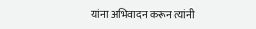यांना अभिवादन करून त्यांनी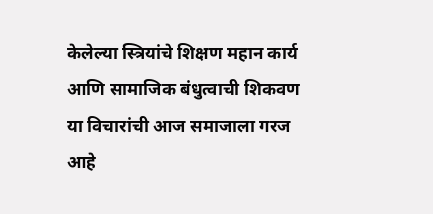केलेल्या स्त्रियांचे शिक्षण महान कार्य आणि सामाजिक बंधुत्वाची शिकवण या विचारांची आज समाजाला गरज आहे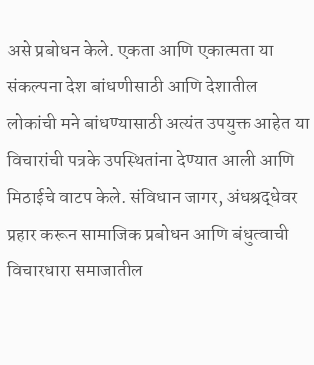असे प्रबोधन केले. एकता आणि एकात्मता या संकल्पना देश बांधणीसाठी आणि देशातील लोकांची मने बांधण्यासाठी अत्यंत उपयुक्त आहेत या विचारांची पत्रके उपस्थितांना देण्यात आली आणि मिठाईचे वाटप केले. संविधान जागर, अंधश्रद्धेवर प्रहार करून सामाजिक प्रबोधन आणि बंधुत्वाची विचारधारा समाजातील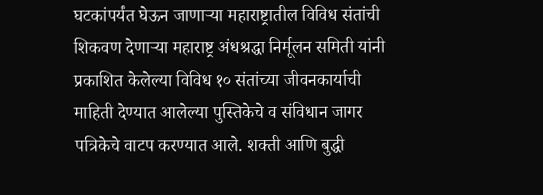घटकांपर्यंत घेऊन जाणाऱ्या महाराष्ट्रातील विविध संतांची शिकवण देणाऱ्या महाराष्ट्र अंधश्रद्धा निर्मूलन समिती यांनी प्रकाशित केलेल्या विविध १० संतांच्या जीवनकार्याची माहिती देण्यात आलेल्या पुस्तिकेचे व संविधान जागर पत्रिकेचे वाटप करण्यात आले. शक्ती आणि बुद्धी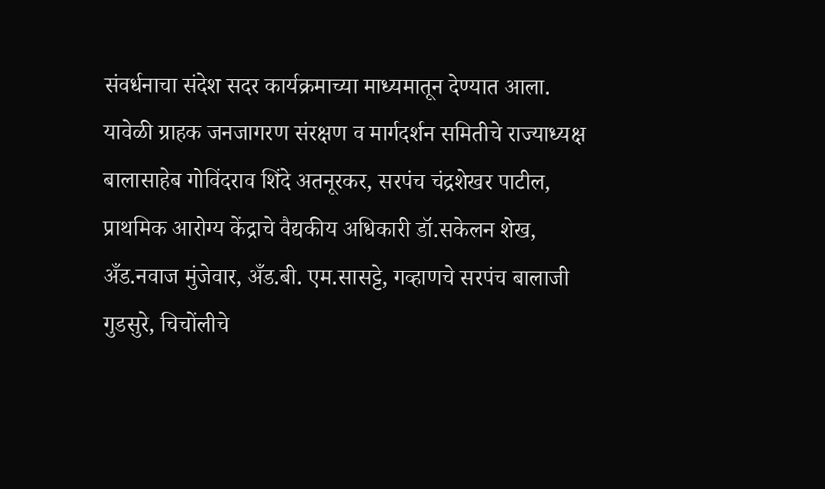संवर्धनाचा संदेश सदर कार्यक्रमाच्या माध्यमातून देण्यात आला.
यावेळी ग्राहक जनजागरण संरक्षण व मार्गदर्शन समितीचे राज्याध्यक्ष बालासाहेब गोविंदराव शिंदे अतनूरकर, सरपंच चंद्रशेखर पाटील, प्राथमिक आरोग्य केंद्राचे वैद्यकीय अधिकारी डॉ.सकेलन शेख, अँड.नवाज मुंजेवार, अँड.बी. एम.सासट्टे, गव्हाणचे सरपंच बालाजी गुडसुरे, चिचोंलीचे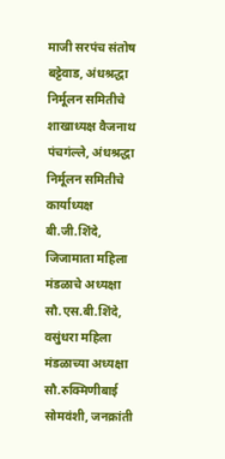माजी सरपंच संतोष बट्टेवाड, अंधश्रद्धा निर्मूलन समितीचे शाखाध्यक्ष वैजनाथ पंचगंल्ले, अंधश्रद्धा निर्मूलन समितीचे कार्याध्यक्ष बी.जी.शिंदे, जिजामाता महिला मंडळाचे अध्यक्षा सौ.एस.बी.शिंदे, वसुंधरा महिला मंडळाच्या अध्यक्षा सौ.रुक्मिणीबाई सोमवंशी, जनक्रांती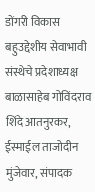डोंगरी विकास बहुउद्देशीय सेवाभावी संस्थेचे प्रदेशाध्यक्ष बाळासाहेब गोविंदराव शिंदे आतनुरकर, ईस्माईल ताजोदीन मुंजेवार, संपादक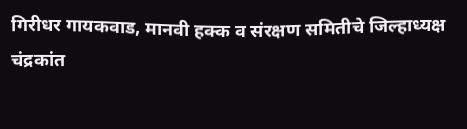गिरीधर गायकवाड, मानवी हक्क व संरक्षण समितीचे जिल्हाध्यक्ष चंद्रकांत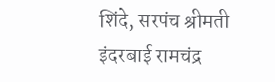शिंदे, सरपंच श्रीमती इंदरबाई रामचंद्र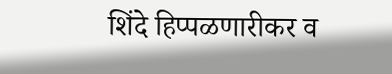शिंदे हिप्पळणारीकर व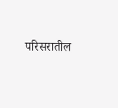परिसरातील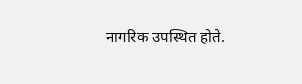नागरिक उपस्थित होते.